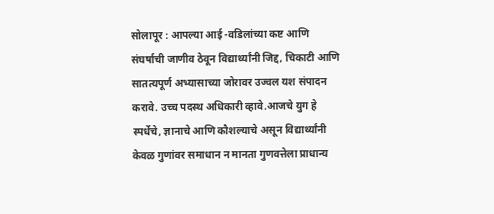सोलापूर : आपल्या आई -वडिलांच्या कष्ट आणि संघर्षाची जाणीव ठेवून विद्यार्थ्यांनी जिद्द, चिकाटी आणि सातत्यपूर्ण अभ्यासाच्या जोरावर उज्वल यश संपादन करावे. उच्च पदस्थ अधिकारी व्हावे.आजचे युग हे स्पर्धेचे, ज्ञानाचे आणि कौशल्याचे असून विद्यार्थ्यांनी केवळ गुणांवर समाधान न मानता गुणवत्तेला प्राधान्य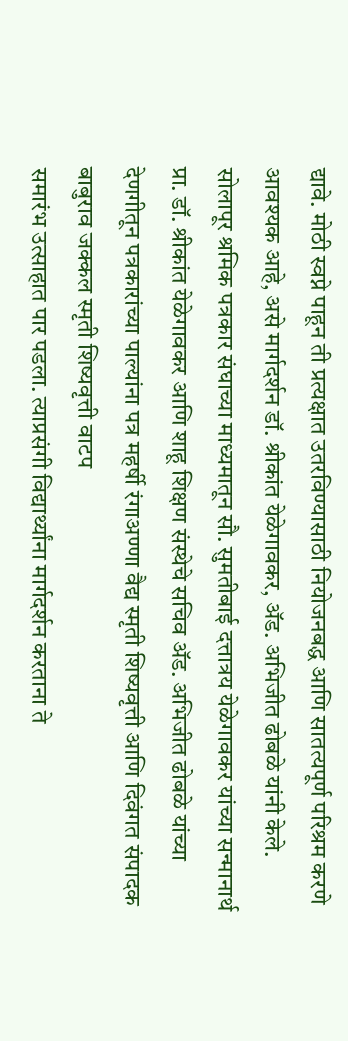द्यावे. मोठी स्वप्ने पाहून ती प्रत्यक्षात उतरविण्यासाठी नियोजनबद्ध आणि सातत्यपूर्ण परिश्रम करणे आवश्यक आहे, असे मार्गदर्शन डॉ. श्रीकांत येळेगावकर, ॲड. अभिजीत ढोबळे यांनी केले.
सोलापूर श्रमिक पत्रकार संघाच्या माध्यमातून सौ. सुमतीबाई दत्तात्रय येळेगावकर यांच्या सन्मानार्थ प्रा. डॉ. श्रीकांत येळेगावकर आणि शाहू शिक्षण संस्थेचे सचिव ॲड. अभिजीत ढोबळे यांच्या देणगीतून पत्रकारांच्या पाल्यांना पत्र महर्षी रंगाअण्णा वैद्य स्मृती शिष्यवृत्ती आणि दिवंगत संपादक बाबुराव जक्कल स्मृती शिष्यवृत्ती वाटप
समारंभ उत्साहात पार पडला. त्याप्रसंगी विद्यार्थ्यांना मार्गदर्शन करताना ते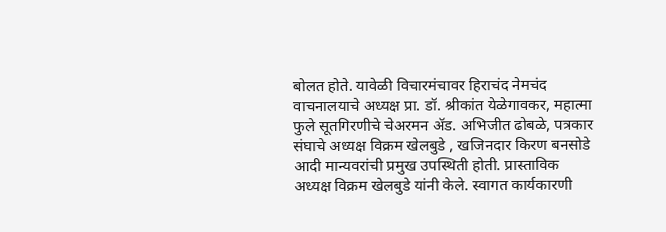बोलत होते. यावेळी विचारमंचावर हिराचंद नेमचंद वाचनालयाचे अध्यक्ष प्रा. डॉ. श्रीकांत येळेगावकर, महात्मा फुले सूतगिरणीचे चेअरमन ॲड. अभिजीत ढोबळे, पत्रकार संघाचे अध्यक्ष विक्रम खेलबुडे , खजिनदार किरण बनसोडे आदी मान्यवरांची प्रमुख उपस्थिती होती. प्रास्ताविक अध्यक्ष विक्रम खेलबुडे यांनी केले. स्वागत कार्यकारणी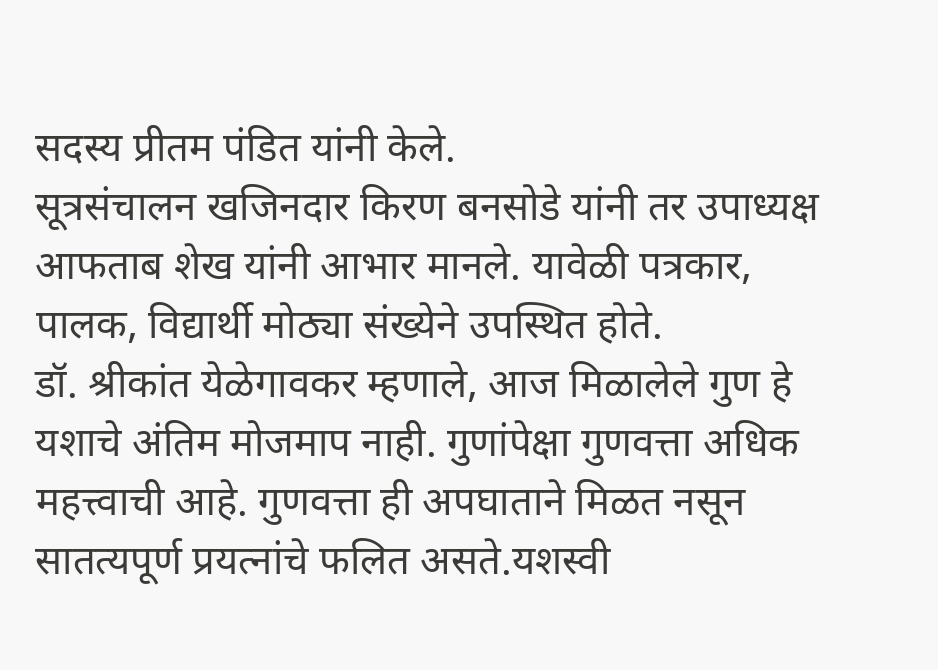सदस्य प्रीतम पंडित यांनी केले.
सूत्रसंचालन खजिनदार किरण बनसोडे यांनी तर उपाध्यक्ष आफताब शेख यांनी आभार मानले. यावेळी पत्रकार, पालक, विद्यार्थी मोठ्या संख्येने उपस्थित होते.
डॉ. श्रीकांत येळेगावकर म्हणाले, आज मिळालेले गुण हे यशाचे अंतिम मोजमाप नाही. गुणांपेक्षा गुणवत्ता अधिक महत्त्वाची आहे. गुणवत्ता ही अपघाताने मिळत नसून सातत्यपूर्ण प्रयत्नांचे फलित असते.यशस्वी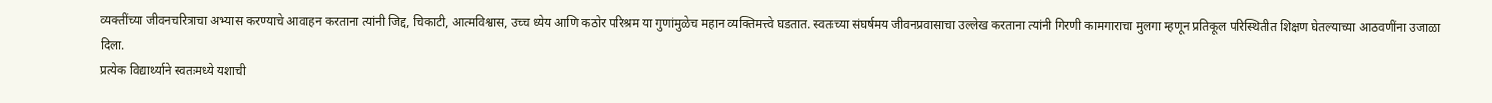व्यक्तींच्या जीवनचरित्राचा अभ्यास करण्याचे आवाहन करताना त्यांनी जिद्द, चिकाटी, आत्मविश्वास, उच्च ध्येय आणि कठोर परिश्रम या गुणांमुळेच महान व्यक्तिमत्त्वे घडतात. स्वतःच्या संघर्षमय जीवनप्रवासाचा उल्लेख करताना त्यांनी गिरणी कामगाराचा मुलगा म्हणून प्रतिकूल परिस्थितीत शिक्षण घेतल्याच्या आठवणींना उजाळा दिला.
प्रत्येक विद्यार्थ्याने स्वतःमध्ये यशाची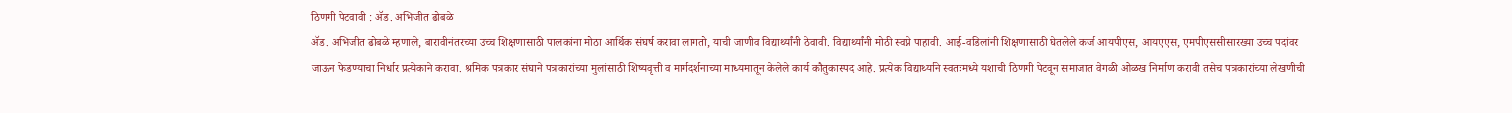ठिणगी पेटवावी : ॲड. अभिजीत ढोबळे
ॲड. अभिजीत ढोबळे म्हणाले, बारावीनंतरच्या उच्च शिक्षणासाठी पालकांना मोठा आर्थिक संघर्ष करावा लागतो, याची जाणीव विद्यार्थ्यांनी ठेवावी. विद्यार्थ्यांनी मोठी स्वप्ने पाहावी. आई-वडिलांनी शिक्षणासाठी घेतलेले कर्ज आयपीएस, आयएएस, एमपीएससीसारख्या उच्च पदांवर जाऊन फेडण्याचा निर्धार प्रत्येकाने करावा. श्रमिक पत्रकार संघाने पत्रकारांच्या मुलांसाठी शिष्यवृत्ती व मार्गदर्शनाच्या माध्यमातून केलेले कार्य कौतुकास्पद आहे. प्रत्येक विद्यार्थ्याने स्वतःमध्ये यशाची ठिणगी पेटवून समाजात वेगळी ओळख निर्माण करावी तसेच पत्रकारांच्या लेखणीची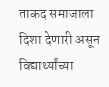ताकद समाजाला दिशा देणारी असून विद्यार्थ्यांच्या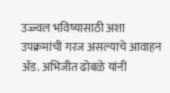उज्ज्वल भविष्यासाठी अशा उपक्रमांची गरज असल्याचे आवाहन ॲड. अभिजीत ढोबळे यांनी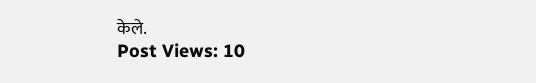केले.
Post Views: 10